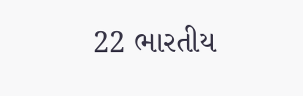22 ભારતીય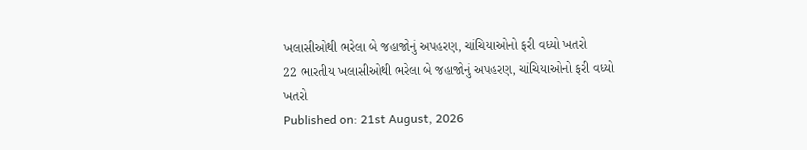ખલાસીઓથી ભરેલા બે જહાજોનું અપહરણ, ચાંચિયાઓનો ફરી વધ્યો ખતરો
22 ભારતીય ખલાસીઓથી ભરેલા બે જહાજોનું અપહરણ, ચાંચિયાઓનો ફરી વધ્યો ખતરો
Published on: 21st August, 2026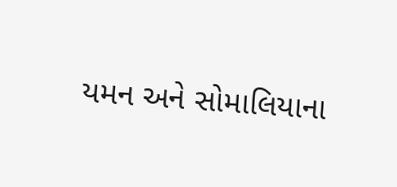યમન અને સોમાલિયાના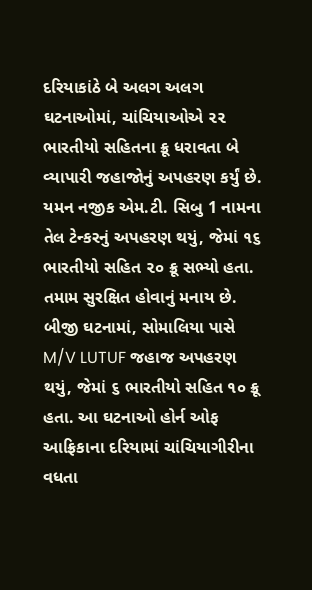દરિયાકાંઠે બે અલગ અલગ ઘટનાઓમાં, ચાંચિયાઓએ ૨૨ ભારતીયો સહિતના ક્રૂ ધરાવતા બે વ્યાપારી જહાજોનું અપહરણ કર્યું છે. યમન નજીક એમ.ટી. સિબુ 1 નામના તેલ ટેન્કરનું અપહરણ થયું, જેમાં ૧૬ ભારતીયો સહિત ૨૦ ક્રૂ સભ્યો હતા. તમામ સુરક્ષિત હોવાનું મનાય છે. બીજી ઘટનામાં, સોમાલિયા પાસે M/V LUTUF જહાજ અપહરણ થયું, જેમાં ૬ ભારતીયો સહિત ૧૦ ક્રૂ હતા. આ ઘટનાઓ હોર્ન ઓફ આફ્રિકાના દરિયામાં ચાંચિયાગીરીના વધતા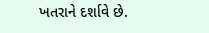ખતરાને દર્શાવે છે.